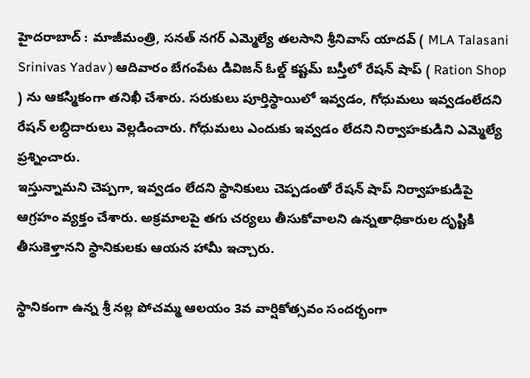హైదరాబాద్ : మాజీమంత్రి, సనత్ నగర్ ఎమ్మెల్యే తలసాని శ్రీనివాస్ యాదవ్ ( MLA Talasani Srinivas Yadav ) ఆదివారం బేగంపేట డివిజన్ ఓల్డ్ కష్టమ్ బస్తీలో రేషన్ షాప్ ( Ration Shop ) ను ఆకస్మికంగా తనిఖీ చేశారు. సరుకులు పూర్తిస్థాయిలో ఇవ్వడం, గోధుమలు ఇవ్వడంలేదని రేషన్ లబ్ధిదారులు వెల్లడించారు. గోధుమలు ఎందుకు ఇవ్వడం లేదని నిర్వాహకుడిని ఎమ్మెల్యే ప్రశ్నించారు.
ఇస్తున్నామని చెప్పగా, ఇవ్వడం లేదని స్థానికులు చెప్పడంతో రేషన్ షాప్ నిర్వాహకుడిపై ఆగ్రహం వ్యక్తం చేశారు. అక్రమాలపై తగు చర్యలు తీసుకోవాలని ఉన్నతాధికారుల దృష్టికి తీసుకెళ్తానని స్థానికులకు ఆయన హామీ ఇచ్చారు.

స్థానికంగా ఉన్న శ్రీ నల్ల పోచమ్మ ఆలయం 3వ వార్షికోత్సవం సందర్భంగా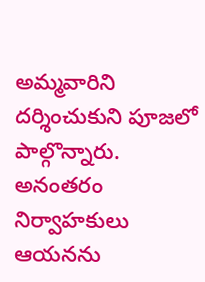అమ్మవారిని దర్శించుకుని పూజలో పాల్గొన్నారు. అనంతరం నిర్వాహకులు ఆయనను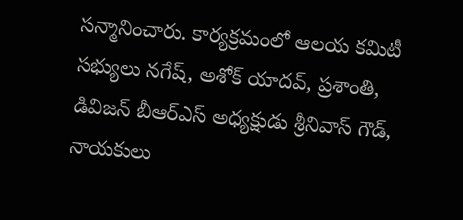సన్మానించారు. కార్యక్రమంలో ఆలయ కమిటీ సభ్యులు నగేష్, అశోక్ యాదవ్, ప్రశాంతి, డివిజన్ బీఆర్ఎస్ అధ్యక్షుడు శ్రీనివాస్ గౌడ్, నాయకులు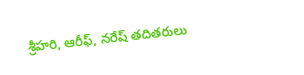శ్రీహరి, ఆరీఫ్, నరేష్ తదితరులు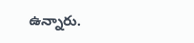ఉన్నారు.